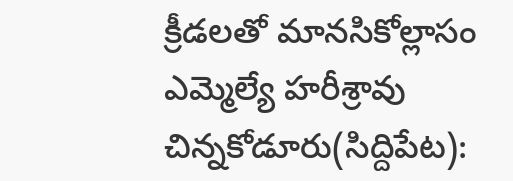క్రీడలతో మానసికోల్లాసం
ఎమ్మెల్యే హరీశ్రావు
చిన్నకోడూరు(సిద్దిపేట):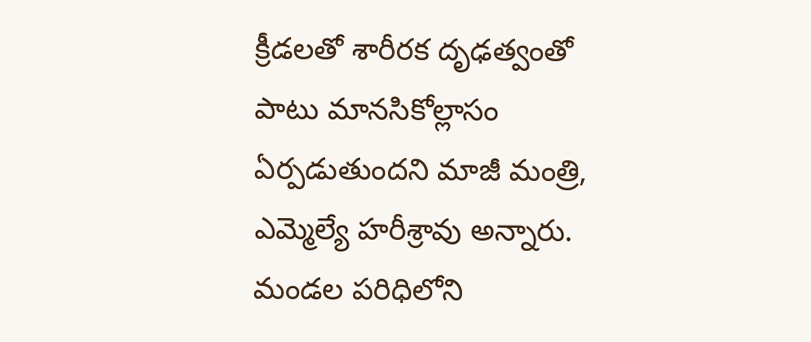క్రీడలతో శారీరక దృఢత్వంతో పాటు మానసికోల్లాసం ఏర్పడుతుందని మాజీ మంత్రి, ఎమ్మెల్యే హరీశ్రావు అన్నారు. మండల పరిధిలోని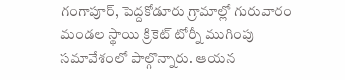గంగాపూర్, పెద్దకోడూరు గ్రామాల్లో గురువారం మండల స్థాయి క్రికెట్ టోర్నీ ముగింపు సమావేశంలో పాల్గొన్నారు. ఆయన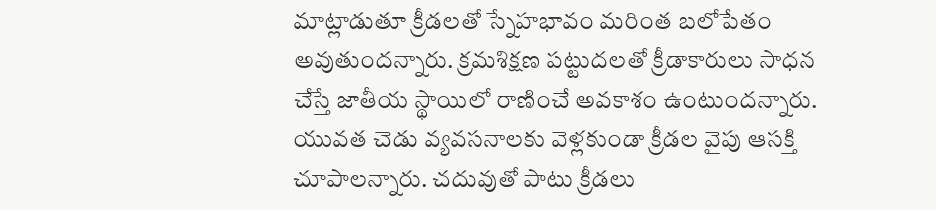మాట్లాడుతూ క్రీడలతో స్నేహభావం మరింత బలోపేతం అవుతుందన్నారు. క్రమశిక్షణ పట్టుదలతో క్రీడాకారులు సాధన చేస్తే జాతీయ స్థాయిలో రాణించే అవకాశం ఉంటుందన్నారు. యువత చెడు వ్యవసనాలకు వెళ్లకుండా క్రీడల వైపు ఆసక్తి చూపాలన్నారు. చదువుతో పాటు క్రీడలు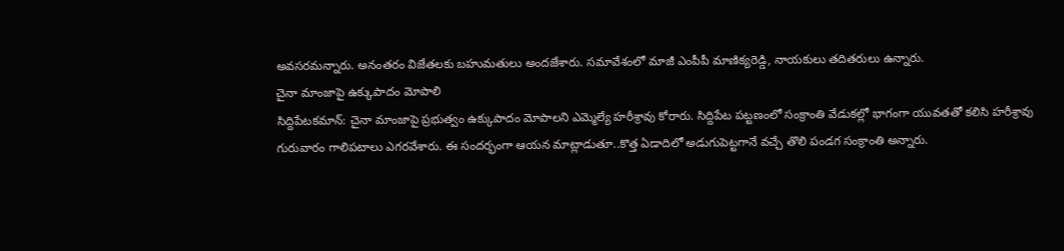అవసరమన్నారు. అనంతరం విజేతలకు బహుమతులు అందజేశారు. సమావేశంలో మాజీ ఎంపీపీ మాణిక్యరెడ్డి, నాయకులు తదితరులు ఉన్నారు.
చైనా మాంజాపై ఉక్కుపాదం మోపాలి
సిద్దిపేటకమాన్: చైనా మాంజాపై ప్రభుత్వం ఉక్కుపాదం మోపాలని ఎమ్మెల్యే హరీశ్రావు కోరారు. సిద్దిపేట పట్టణంలో సంక్రాంతి వేడుకల్లో భాగంగా యువతతో కలిసి హరీశ్రావు గురువారం గాలిపటాలు ఎగరవేశారు. ఈ సందర్భంగా ఆయన మాట్లాడుతూ..కొత్త ఏడాదిలో అడుగుపెట్టగానే వచ్చే తొలి పండగ సంక్రాంతి అన్నారు.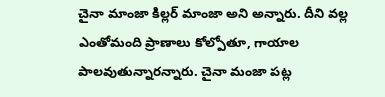చైనా మాంజా కిల్లర్ మాంజా అని అన్నారు. దీని వల్ల ఎంతోమంది ప్రాణాలు కోల్పోతూ, గాయాల పాలవుతున్నారన్నారు. చైనా మంజా పట్ల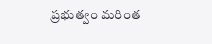ప్రభుత్వం మరింత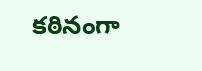కఠినంగా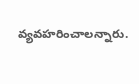వ్యవహరించాలన్నారు.